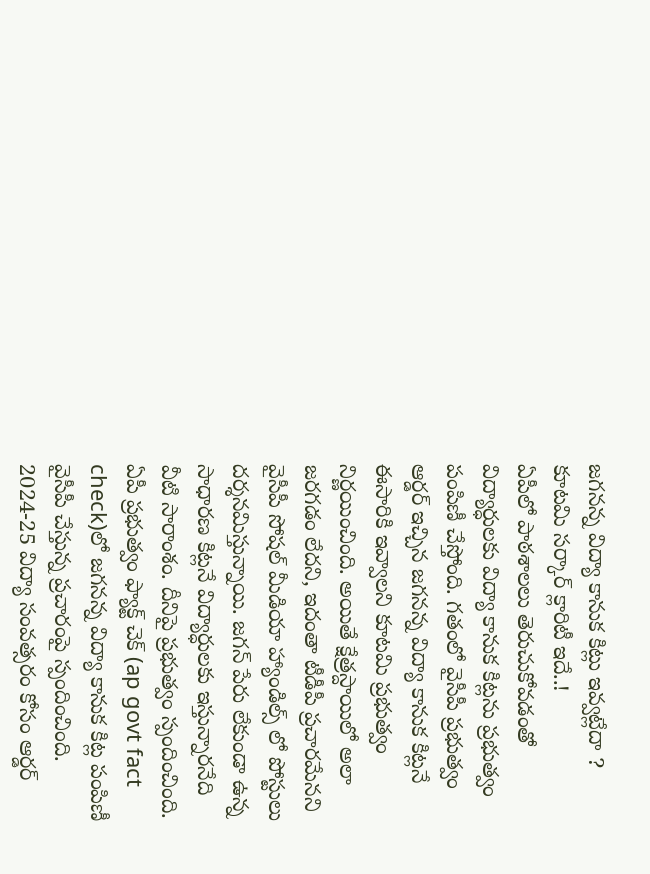జగనన్న విద్యా కానుక కిట్లు ఇవ్వట్లేదా ? కూటమి సర్కార్ క్లారిటీ ఇదే..!
ఏపీలో పాఠశాలలు తెరుచుకోవడంతో విద్యార్ధులకు విద్యా కానుక కిట్లను ప్రభుత్వం పంపిణీ చేస్తోంది. గతంలో వైసీపీ ప్రభుత్వం ఆర్డర్ ఇచ్చిన జగనన్న విద్యా కానుక కిట్లనే ఈసారికి ఇవ్వాలని కూటమి ప్రభుత్వం నిర్ణయించింది. అయితే క్షేత్రస్దాయిలో అలా జరగడం లేదని, ఇదంతా టీడీపీ ప్రచారమేనని వైసీపీ సోషల్ మీడియా హ్యాండిల్స్ లో పోస్టులు దర్శనమిస్తున్నాయి. జగన్ పేరు లేకుండా ఉన్న సాధారణ కిట్లనే విద్యార్ధులకు ఇస్తున్నారనేది వీటి సారాంశం. దీనిపై ప్రభుత్వం స్పందించింది.
ఏపీ ప్రభుత్వం ఫ్యాక్ట్ చెక్ (ap govt fact check)లో జగనన్న విద్యా కానుక కిట్ల పంపిణీ వైసీపీ చేస్తున్న ప్రచారంపై స్పందించింది. 2024-25 విద్యా సంవత్సరం కోసం ఆర్డర్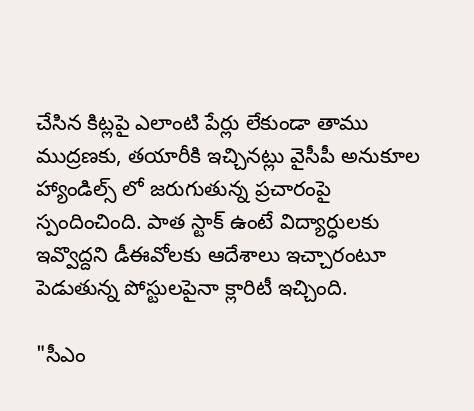చేసిన కిట్లపై ఎలాంటి పేర్లు లేకుండా తాము ముద్రణకు, తయారీకి ఇచ్చినట్లు వైసీపీ అనుకూల హ్యాండిల్స్ లో జరుగుతున్న ప్రచారంపై స్పందించింది. పాత స్టాక్ ఉంటే విద్యార్ధులకు ఇవ్వొద్దని డీఈవోలకు ఆదేశాలు ఇచ్చారంటూ పెడుతున్న పోస్టులపైనా క్లారిటీ ఇచ్చింది.

"సీఎం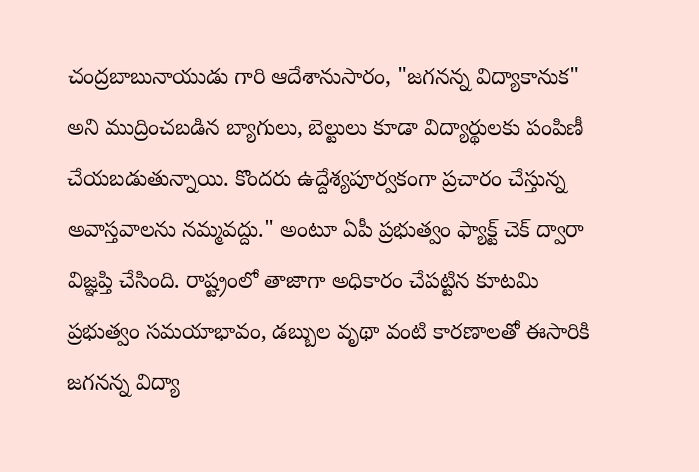చంద్రబాబునాయుడు గారి ఆదేశానుసారం, "జగనన్న విద్యాకానుక" అని ముద్రించబడిన బ్యాగులు, బెల్టులు కూడా విద్యార్థులకు పంపిణీ చేయబడుతున్నాయి. కొందరు ఉద్దేశ్యపూర్వకంగా ప్రచారం చేస్తున్న అవాస్తవాలను నమ్మవద్దు." అంటూ ఏపీ ప్రభుత్వం ఫ్యాక్ట్ చెక్ ద్వారా విజ్ఞప్తి చేసింది. రాష్ట్రంలో తాజాగా అధికారం చేపట్టిన కూటమి ప్రభుత్వం సమయాభావం, డబ్బుల వృథా వంటి కారణాలతో ఈసారికి జగనన్న విద్యా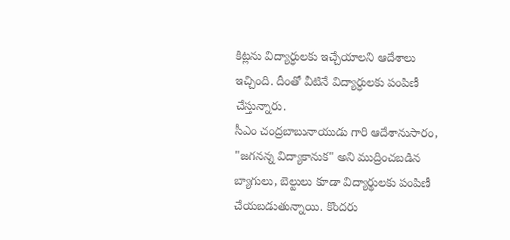కిట్లను విద్యార్ధులకు ఇచ్చేయాలని ఆదేశాలు ఇచ్చింది. దీంతో వీటినే విద్యార్ధులకు పంపిణీ చేస్తున్నారు.
సీఎం చంద్రబాబునాయుడు గారి ఆదేశానుసారం, "జగనన్న విద్యాకానుక" అని ముద్రించబడిన బ్యాగులు, బెల్టులు కూడా విద్యార్థులకు పంపిణీ చేయబడుతున్నాయి. కొందరు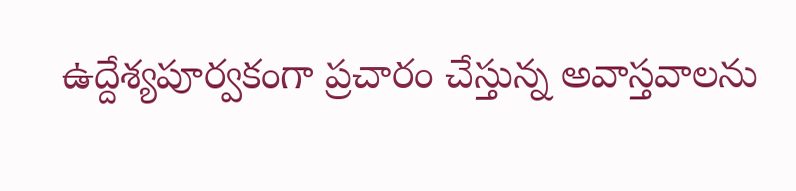ఉద్దేశ్యపూర్వకంగా ప్రచారం చేస్తున్న అవాస్తవాలను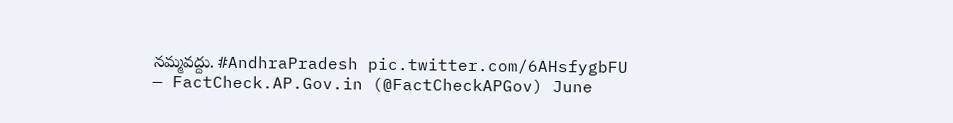నమ్మవద్దు. #AndhraPradesh pic.twitter.com/6AHsfygbFU
— FactCheck.AP.Gov.in (@FactCheckAPGov) June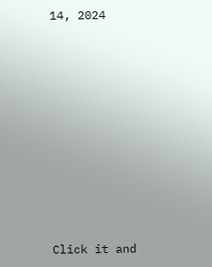14, 2024












Click it and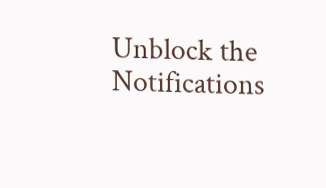Unblock the Notifications